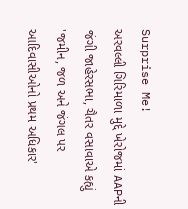Surprise Me!
અરવલ્લી ગિરિમાળા મુદ્દે ખેરોજમાં AAPની જંગી જાહેરસભા, ચૈતર વસાવાએ કહ્યું 'જમીન, જળ અને જંગલ પર આદિવાસીઓનો પ્રથમ અધિકાર'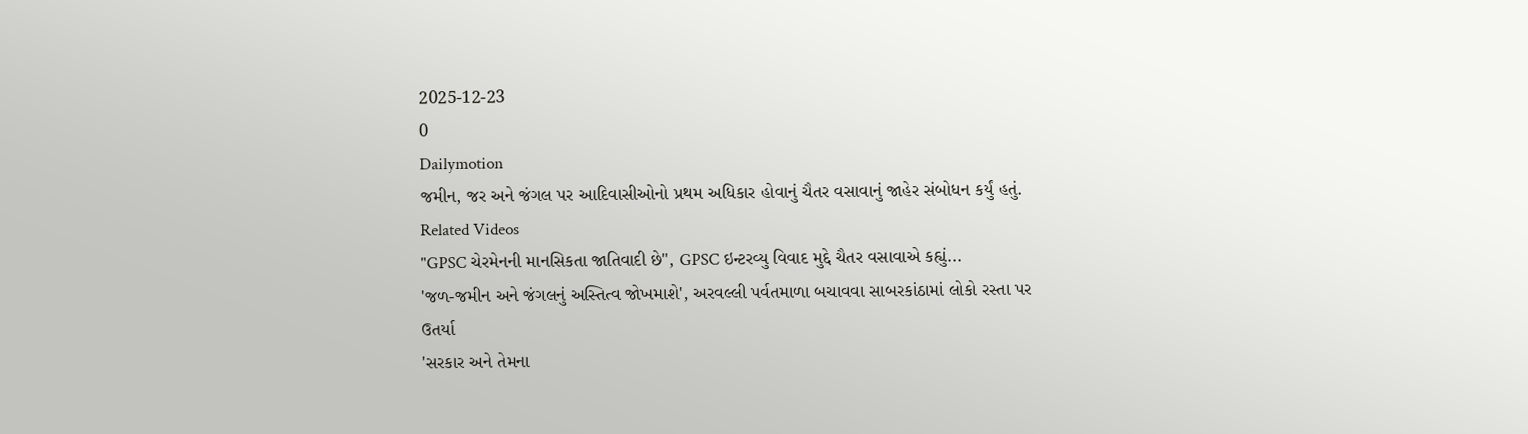2025-12-23
0
Dailymotion
જમીન, જર અને જંગલ પર આદિવાસીઓનો પ્રથમ અધિકાર હોવાનું ચૈતર વસાવાનું જાહેર સંબોધન કર્યું હતું.
Related Videos
"GPSC ચેરમેનની માનસિકતા જાતિવાદી છે", GPSC ઇન્ટરવ્યુ વિવાદ મુદ્દે ચૈતર વસાવાએ કહ્યું...
'જળ-જમીન અને જંગલનું અસ્તિત્વ જોખમાશે', અરવલ્લી પર્વતમાળા બચાવવા સાબરકાંઠામાં લોકો રસ્તા પર ઉતર્યા
'સરકાર અને તેમના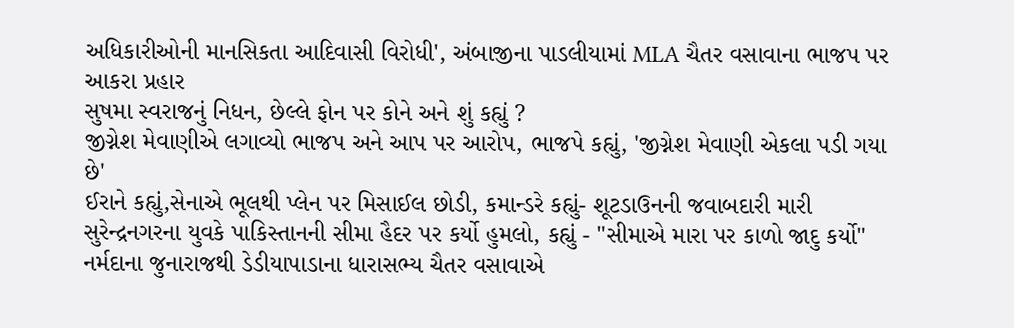અધિકારીઓની માનસિકતા આદિવાસી વિરોધી', અંબાજીના પાડલીયામાં MLA ચૈતર વસાવાના ભાજપ પર આકરા પ્રહાર
સુષમા સ્વરાજનું નિધન, છેલ્લે ફોન પર કોને અને શું કહ્યું ?
જીગ્નેશ મેવાણીએ લગાવ્યો ભાજપ અને આપ પર આરોપ, ભાજપે કહ્યું, 'જીગ્નેશ મેવાણી એકલા પડી ગયા છે'
ઈરાને કહ્યું,સેનાએ ભૂલથી પ્લેન પર મિસાઈલ છોડી, કમાન્ડરે કહ્યું- શૂટડાઉનની જવાબદારી મારી
સુરેન્દ્રનગરના યુવકે પાકિસ્તાનની સીમા હૈદર પર કર્યો હુમલો, કહ્યું - "સીમાએ મારા પર કાળો જાદુ કર્યો"
નર્મદાના જુનારાજથી ડેડીયાપાડાના ધારાસભ્ય ચૈતર વસાવાએ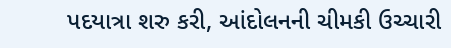પદયાત્રા શરુ કરી, આંદોલનની ચીમકી ઉચ્ચારી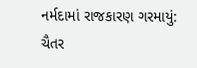નર્મદામાં રાજકારણ ગરમાયું: ચૈતર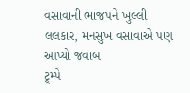વસાવાની ભાજપને ખુલ્લી લલકાર, મનસુખ વસાવાએ પણ આપ્યો જવાબ
ટ્ર્મ્પે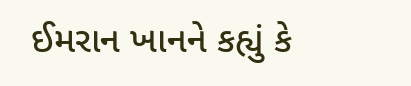ઈમરાન ખાનને કહ્યું કે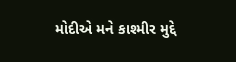મોદીએ મને કાશ્મીર મુદ્દે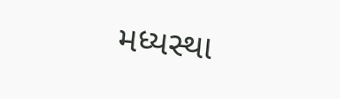મધ્યસ્થા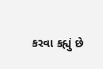કરવા કહ્યું છે